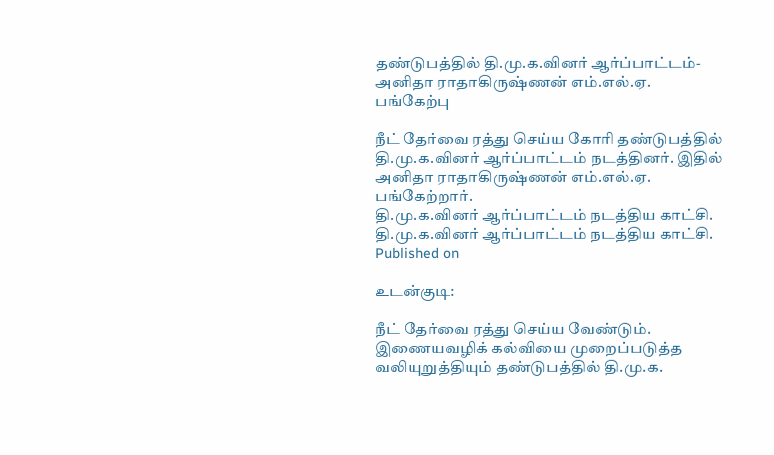தண்டுபத்தில் தி.மு.க.வினர் ஆர்ப்பாட்டம்- அனிதா ராதாகிருஷ்ணன் எம்.எல்.ஏ. பங்கேற்பு

நீட் தேர்வை ரத்து செய்ய கோரி தண்டுபத்தில் தி.மு.க.வினர் ஆர்ப்பாட்டம் நடத்தினர். இதில் அனிதா ராதாகிருஷ்ணன் எம்.எல்.ஏ. பங்கேற்றார்.
தி.மு.க.வினர் ஆர்ப்பாட்டம் நடத்திய காட்சி.
தி.மு.க.வினர் ஆர்ப்பாட்டம் நடத்திய காட்சி.
Published on

உடன்குடி:

நீட் தேர்வை ரத்து செய்ய வேண்டும். இணையவழிக் கல்வியை முறைப்படுத்த வலியுறுத்தியும் தண்டுபத்தில் தி.மு.க.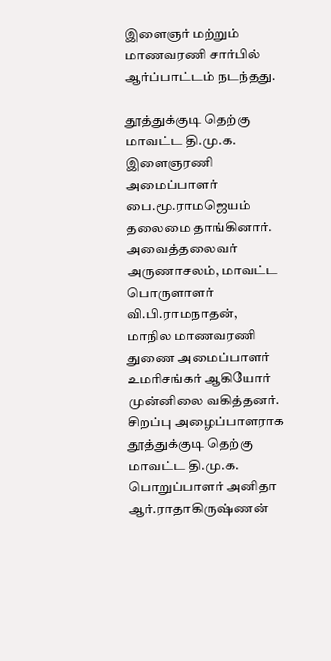இளைஞர் மற்றும் மாணவரணி சார்பில் ஆர்ப்பாட்டம் நடந்தது.

தூத்துக்குடி தெற்கு மாவட்ட தி.மு.க. இளைஞரணி அமைப்பாளர் பை.மூ.ராமஜெயம் தலைமை தாங்கினார். அவைத்தலைவர் அருணாசலம், மாவட்ட பொருளாளர் வி.பி.ராமநாதன், மாநில மாணவரணி துணை அமைப்பாளர் உமரிசங்கர் ஆகியோர் முன்னிலை வகித்தனர். சிறப்பு அழைப்பாளராக தூத்துக்குடி தெற்கு மாவட்ட தி.மு.க. பொறுப்பாளர் அனிதா ஆர்.ராதாகிருஷ்ணன்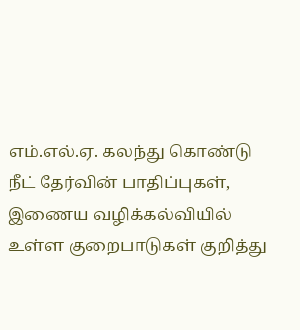எம்.எல்.ஏ. கலந்து கொண்டு நீட் தேர்வின் பாதிப்புகள், இணைய வழிக்கல்வியில் உள்ள குறைபாடுகள் குறித்து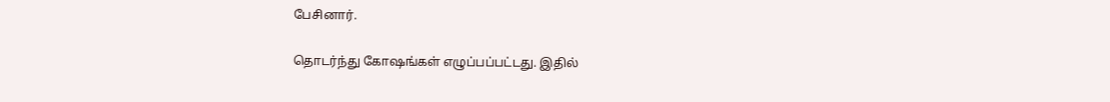பேசினார்.

தொடர்ந்து கோஷங்கள் எழுப்பப்பட்டது. இதில்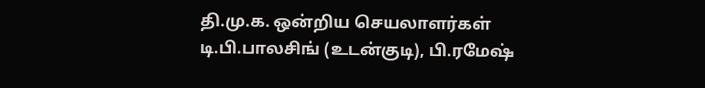தி.மு.க. ஒன்றிய செயலாளர்கள் டி.பி.பாலசிங் (உடன்குடி), பி.ரமேஷ்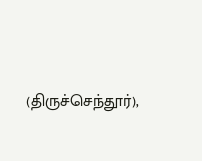(திருச்செந்தூர்),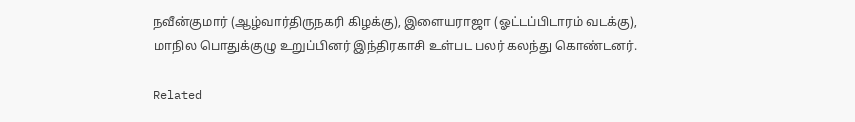நவீன்குமார் (ஆழ்வார்திருநகரி கிழக்கு), இளையராஜா (ஓட்டப்பிடாரம் வடக்கு), மாநில பொதுக்குழு உறுப்பினர் இந்திரகாசி உள்பட பலர் கலந்து கொண்டனர்.

Related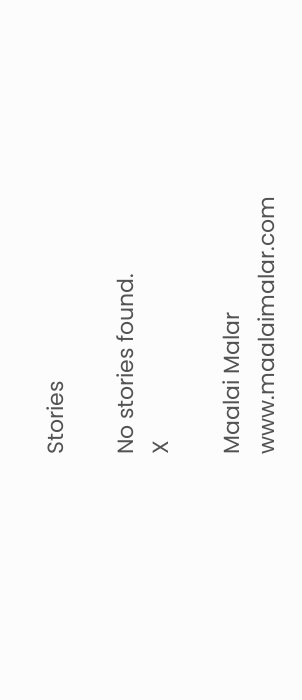Stories

No stories found.
X

Maalai Malar
www.maalaimalar.com